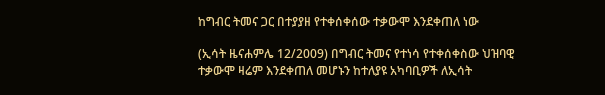ከግብር ትመና ጋር በተያያዘ የተቀሰቀሰው ተቃውሞ እንደቀጠለ ነው

(ኢሳት ዜናሐምሌ 12/2009) በግብር ትመና የተነሳ የተቀሰቀስው ህዝባዊ ተቃውሞ ዛሬም እንደቀጠለ መሆኑን ከተለያዩ አካባቢዎች ለኢሳት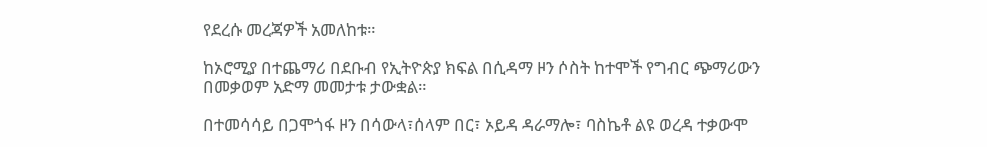የደረሱ መረጃዎች አመለከቱ።

ከኦሮሚያ በተጨማሪ በደቡብ የኢትዮጵያ ክፍል በሲዳማ ዞን ሶስት ከተሞች የግብር ጭማሪውን በመቃወም አድማ መመታቱ ታውቋል።

በተመሳሳይ በጋሞጎፋ ዞን በሳውላ፣ሰላም በር፣ ኦይዳ ዳራማሎ፣ ባስኬቶ ልዩ ወረዳ ተቃውሞ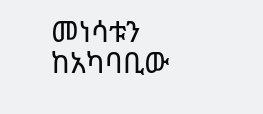መነሳቱን ከአካባቢው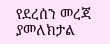የደረሰን መረጃ ያመለክታል